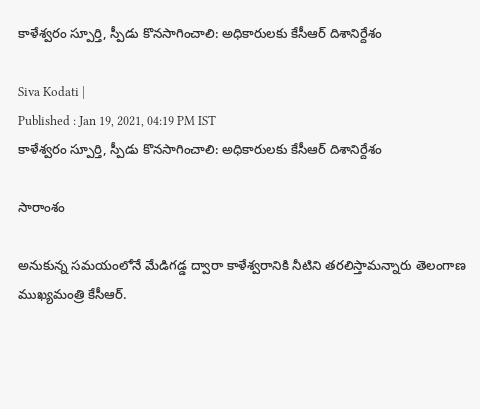కాళేశ్వరం స్పూర్తి, స్పీడు కొనసాగించాలి: అధికారులకు కేసీఆర్ దిశానిర్దేశం

Siva Kodati |
Published : Jan 19, 2021, 04:19 PM IST
కాళేశ్వరం స్పూర్తి, స్పీడు కొనసాగించాలి: అధికారులకు కేసీఆర్ దిశానిర్దేశం

సారాంశం

అనుకున్న సమయంలోనే మేడిగడ్డ ద్వారా కాళేశ్వరానికి నీటిని తరలిస్తామన్నారు తెలంగాణ ముఖ్యమంత్రి కేసీఆర్.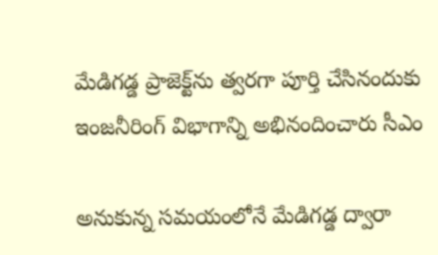మేడిగడ్డ ప్రాజెక్ట్‌ను త్వరగా పూర్తి చేసినందుకు ఇంజనీరింగ్ విభాగాన్ని అభినందించారు సీఎం

అనుకున్న సమయంలోనే మేడిగడ్డ ద్వారా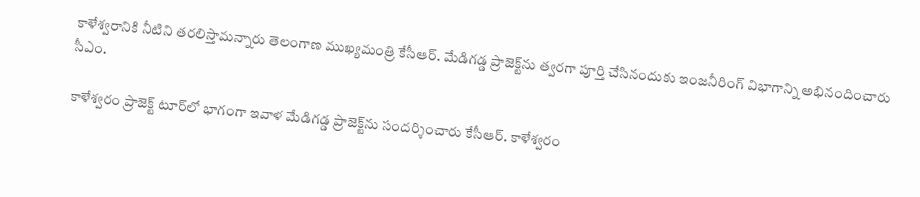కాళేశ్వరానికి నీటిని తరలిస్తామన్నారు తెలంగాణ ముఖ్యమంత్రి కేసీఆర్. మేడిగడ్డ ప్రాజెక్ట్‌ను త్వరగా పూర్తి చేసినందుకు ఇంజనీరింగ్ విభాగాన్ని అభినందించారు సీఎం.

కాళేశ్వరం ప్రాజెక్ట్ టూర్‌లో భాగంగా ఇవాళ మేడిగడ్డ ప్రాజెక్ట్‌ను సందర్శించారు కేసీఆర్. కాళేశ్వరం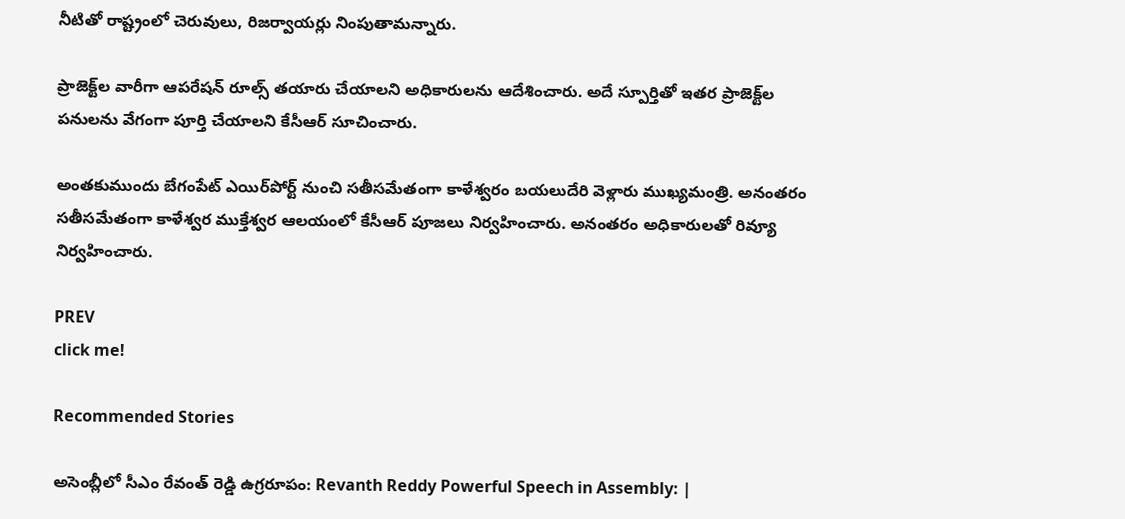నీటితో రాష్ట్రంలో చెరువులు, రిజర్వాయర్లు నింపుతామన్నారు.

ప్రాజెక్ట్‌ల వారీగా ఆపరేషన్ రూల్స్ తయారు చేయాలని అధికారులను ఆదేశించారు. అదే స్పూర్తితో ఇతర ప్రాజెక్ట్‌ల పనులను వేగంగా పూర్తి చేయాలని కేసీఆర్ సూచించారు.

అంతకుముందు బేగంపేట్ ఎయిర్‌పోర్ట్ నుంచి సతీసమేతంగా కాళేశ్వరం బయలుదేరి వెళ్లారు ముఖ్యమంత్రి. అనంతరం సతీసమేతంగా కాళేశ్వర ముక్తేశ్వర ఆలయంలో కేసీఆర్ పూజలు నిర్వహించారు. అనంతరం అధికారులతో రివ్యూ నిర్వహించారు.

PREV
click me!

Recommended Stories

అసెంబ్లీలో సీఎం రేవంత్ రెడ్డి ఉగ్రరూపం: Revanth Reddy Powerful Speech in Assembly: |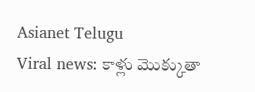Asianet Telugu
Viral news: కాళ్లు మొక్కుతా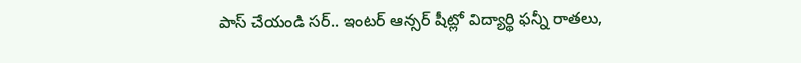పాస్ చేయండి సర్.. ఇంటర్ ఆన్సర్ షీట్లో విద్యార్థి ఫన్నీ రాతలు,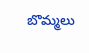బొమ్మలు